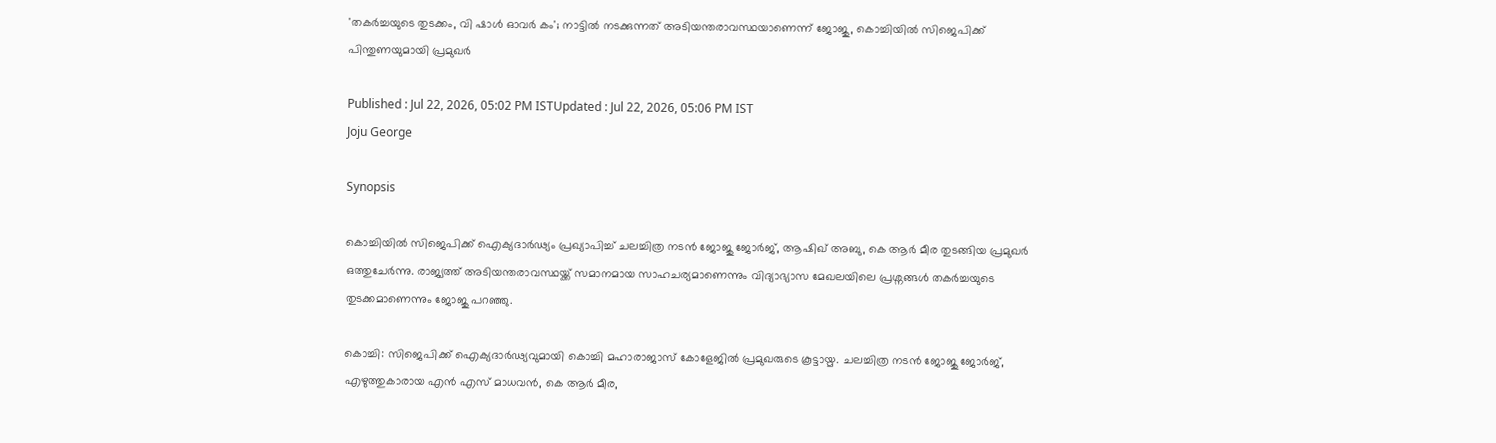'തകർച്ചയുടെ തുടക്കം, വി ഷാൾ ഓവർ കം'; നാട്ടിൽ നടക്കുന്നത് അടിയന്തരാവസ്ഥയാണെന്ന് ജോജു, കൊച്ചിയിൽ സിജെപിക്ക് പിന്തുണയുമായി പ്രമുഖർ

Published : Jul 22, 2026, 05:02 PM ISTUpdated : Jul 22, 2026, 05:06 PM IST
Joju George

Synopsis

കൊച്ചിയിൽ സിജെപിക്ക് ഐക്യദാർഢ്യം പ്രഖ്യാപിച്ച് ചലച്ചിത്ര നടൻ ജോജു ജോർജ്, ആഷിഖ് അബു, കെ ആർ മീര തുടങ്ങിയ പ്രമുഖർ ഒത്തുചേർന്നു. രാജ്യത്ത് അടിയന്തരാവസ്ഥയ്ക്ക് സമാനമായ സാഹചര്യമാണെന്നും വിദ്യാഭ്യാസ മേഖലയിലെ പ്രശ്നങ്ങൾ തകർച്ചയുടെ തുടക്കമാണെന്നും ജോജു പറഞ്ഞു.

കൊച്ചി: സിജെപിക്ക് ഐക്യദാർഢ്യവുമായി കൊച്ചി മഹാരാജാസ് കോളേജിൽ പ്രമുഖരുടെ കൂട്ടായ്മ. ചലച്ചിത്ര നടൻ ജോജു ജോർജ്, എഴുത്തുകാരായ എൻ എസ് മാധവൻ, കെ ആർ മീര,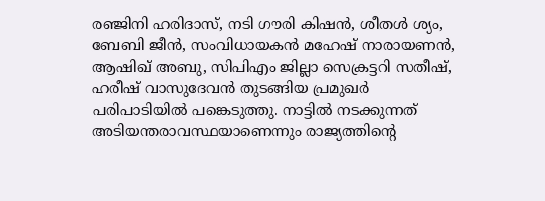രഞ്ജിനി ഹരിദാസ്, നടി ഗൗരി കിഷൻ, ശീതൾ ശ്യം, ബേബി ജീൻ, സംവിധായകൻ മഹേഷ്‌ നാരായണൻ, ആഷിഖ് അബു, സിപിഎം ജില്ലാ സെക്രട്ടറി സതീഷ്, ഹരീഷ് വാസുദേവൻ തുടങ്ങിയ പ്രമുഖർ പരിപാടിയിൽ പങ്കെടുത്തു. നാട്ടിൽ നടക്കുന്നത് അടിയന്തരാവസ്ഥയാണെന്നും രാജ്യത്തിന്റെ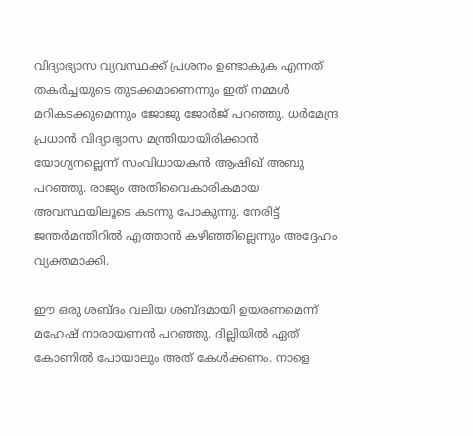വിദ്യാഭ്യാസ വ്യവസ്ഥക്ക് പ്രശനം ഉണ്ടാകുക എന്നത് തകർച്ചയുടെ തുടക്കമാണെന്നും ഇത് നമ്മൾ മറികടക്കുമെന്നും ജോജു ജോർജ് പറഞ്ഞു. ധർമേന്ദ്ര പ്രധാൻ വിദ്യാഭ്യാസ മന്ത്രിയായിരിക്കാൻ യോഗ്യനല്ലെന്ന് സംവിധായകൻ ആഷിഖ് അബു പറഞ്ഞു. രാജ്യം അതിവൈകാരികമായ അവസ്ഥയിലൂടെ കടന്നു പോകുന്നു. നേരിട്ട് ജന്തർമന്തിറിൽ എത്താൻ കഴിഞ്ഞില്ലെന്നും അദ്ദേഹം വ്യക്തമാക്കി.

ഈ ഒരു ശബ്ദം വലിയ ശബ്ദമായി ഉയരണമെന്ന് മഹേഷ് നാരായണൻ പറഞ്ഞു. ദില്ലിയിൽ ഏത് കോണിൽ പോയാലും അത് കേൾക്കണം. നാളെ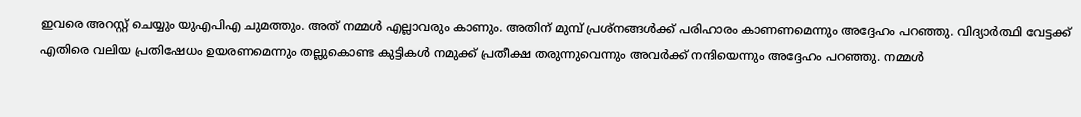ഇവരെ അറസ്റ്റ് ചെയ്യും യുഎപിഎ ചുമത്തും. അത് നമ്മൾ എല്ലാവരും കാണും. അതിന് മുമ്പ് പ്രശ്നങ്ങൾക്ക് പരിഹാരം കാണണമെന്നും അദ്ദേഹം പറഞ്ഞു. വിദ്യാർത്ഥി വേട്ടക്ക് എതിരെ വലിയ പ്രതിഷേധം ഉയരണമെന്നും തല്ലുകൊണ്ട കുട്ടികൾ നമുക്ക് പ്രതീക്ഷ തരുന്നുവെന്നും അവർക്ക് നന്ദിയെന്നും അദ്ദേഹം പറഞ്ഞു. നമ്മൾ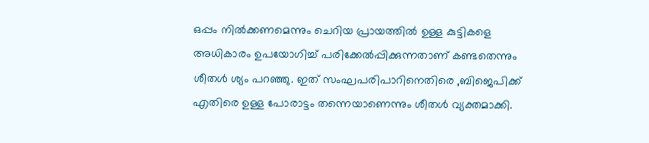ഒപ്പം നിൽക്കണമെന്നും ചെറിയ പ്രായത്തിൽ ഉള്ള കുട്ടികളെ അധികാരം ഉപയോഗിച്ച് പരിക്കേൽപ്പിക്കുന്നതാണ് കണ്ടതെന്നും ശീതൾ ശ്യം പറഞ്ഞു. ഇത് സംഘപരിപാറിനെതിരെ ,ബിജെപിക്ക് എതിരെ ഉള്ള പോരാട്ടം തന്നെയാണെന്നും ശീതള്‍ വ്യക്തമാക്കി.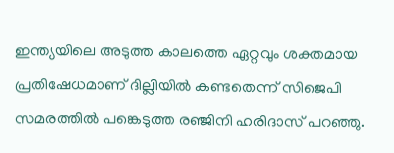ഇന്ത്യയിലെ അടുത്ത കാലത്തെ ഏറ്റവും ശക്തമായ പ്രതിഷേധമാണ് ദില്ലിയിൽ കണ്ടതെന്ന് സിജെപി സമരത്തിൽ പങ്കെടുത്ത രഞ്ജിനി ഹരിദാസ് പറഞ്ഞു.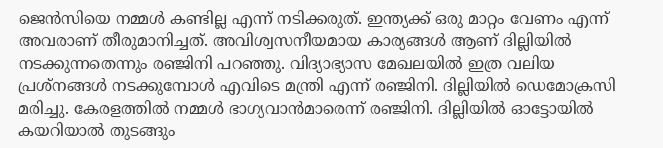ജെൻസിയെ നമ്മൾ കണ്ടില്ല എന്ന് നടിക്കരുത്. ഇന്ത്യക്ക് ഒരു മാറ്റം വേണം എന്ന് അവരാണ് തീരുമാനിച്ചത്. അവിശ്വസനീയമായ കാര്യങ്ങൾ ആണ് ദില്ലിയിൽ നടക്കുന്നതെന്നും രഞ്ജിനി പറഞ്ഞു. വിദ്യാഭ്യാസ മേഖലയിൽ ഇത്ര വലിയ പ്രശ്നങ്ങൾ നടക്കുമ്പോൾ എവിടെ മന്ത്രി എന്ന് രഞ്ജിനി. ദില്ലിയിൽ ഡെമോക്രസി മരിച്ചു. കേരളത്തിൽ നമ്മൾ ഭാഗ്യവാൻമാരെന്ന് രഞ്ജിനി. ദില്ലിയിൽ ഓട്ടോയിൽ കയറിയാൽ തുടങ്ങും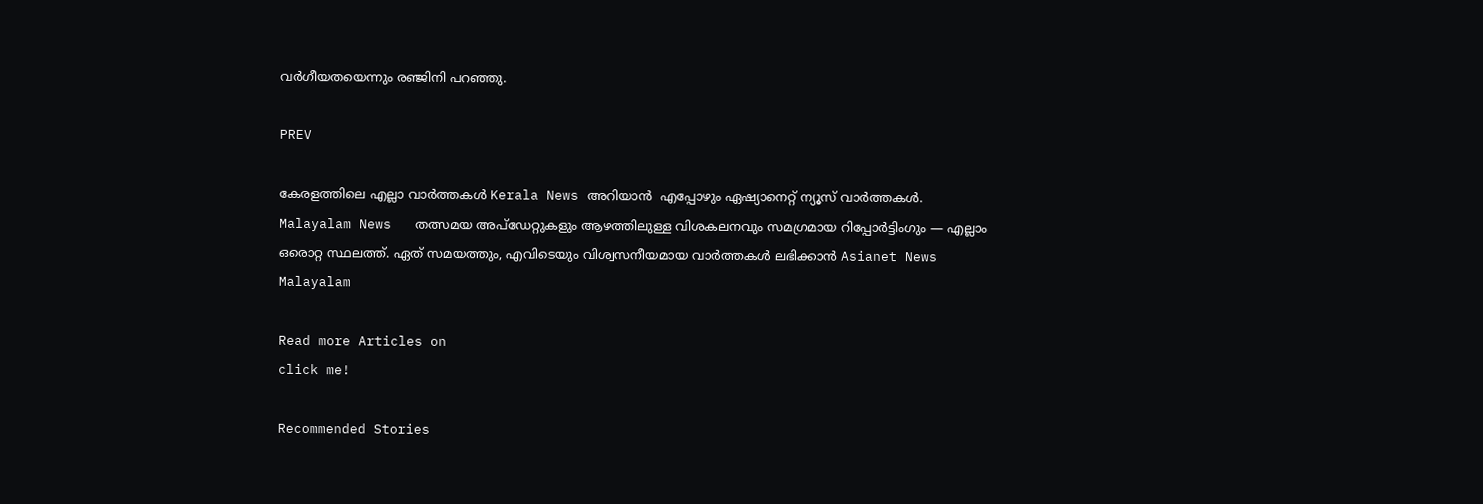വർഗീയതയെന്നും രഞ്ജിനി പറഞ്ഞു.

PREV

കേരളത്തിലെ എല്ലാ വാർത്തകൾ Kerala News അറിയാൻ  എപ്പോഴും ഏഷ്യാനെറ്റ് ന്യൂസ് വാർത്തകൾ.  Malayalam News   തത്സമയ അപ്‌ഡേറ്റുകളും ആഴത്തിലുള്ള വിശകലനവും സമഗ്രമായ റിപ്പോർട്ടിംഗും — എല്ലാം ഒരൊറ്റ സ്ഥലത്ത്. ഏത് സമയത്തും, എവിടെയും വിശ്വസനീയമായ വാർത്തകൾ ലഭിക്കാൻ Asianet News Malayalam

Read more Articles on
click me!

Recommended Stories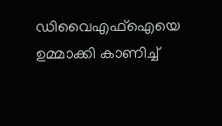ഡിവൈഎഫ്ഐയെ ഉമ്മാക്കി കാണിച്ച്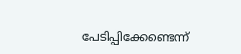പേടിപ്പിക്കേണ്ടെന്ന്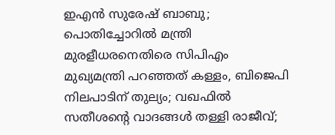ഇഎൻ സുരേഷ് ബാബു; പൊതിച്ചോറിൽ മന്ത്രി മുരളീധരനെതിരെ സിപിഎം
മുഖ്യമന്ത്രി പറഞ്ഞത് കള്ളം, ബിജെപി നിലപാടിന് തുല്യം; വഖഫിൽ സതീശന്റെ വാദങ്ങൾ തള്ളി രാജീവ്;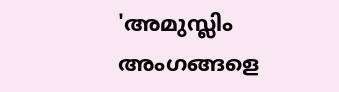'അമുസ്ലിം അംഗങ്ങളെ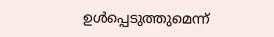ഉൾപ്പെടുത്തുമെന്ന്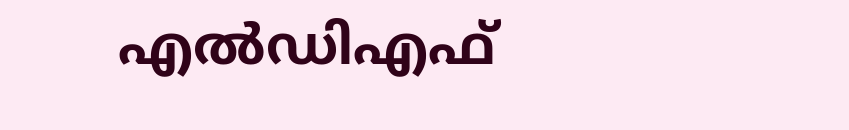എൽഡിഎഫ്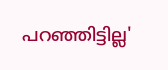പറഞ്ഞിട്ടില്ല'